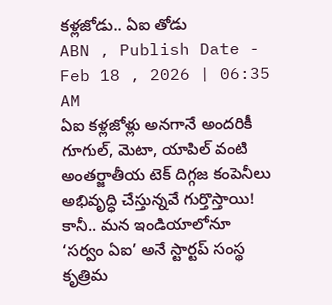కళ్లజోడు.. ఏఐ తోడు
ABN , Publish Date - Feb 18 , 2026 | 06:35 AM
ఏఐ కళ్లజోళ్లు అనగానే అందరికీ గూగుల్, మెటా, యాపిల్ వంటి అంతర్జాతీయ టెక్ దిగ్గజ కంపెనీలు అభివృద్ధి చేస్తున్నవే గుర్తొస్తాయి! కానీ.. మన ఇండియాలోనూ ‘సర్వం ఏఐ’ అనే స్టార్టప్ సంస్థ కృత్రిమ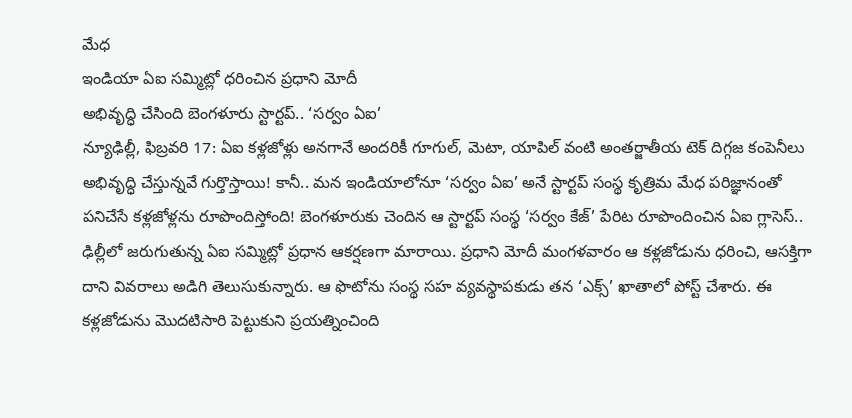మేధ
ఇండియా ఏఐ సమ్మిట్లో ధరించిన ప్రధాని మోదీ
అభివృద్ధి చేసింది బెంగళూరు స్టార్టప్.. ‘సర్వం ఏఐ’
న్యూఢిల్లీ, ఫిబ్రవరి 17: ఏఐ కళ్లజోళ్లు అనగానే అందరికీ గూగుల్, మెటా, యాపిల్ వంటి అంతర్జాతీయ టెక్ దిగ్గజ కంపెనీలు అభివృద్ధి చేస్తున్నవే గుర్తొస్తాయి! కానీ.. మన ఇండియాలోనూ ‘సర్వం ఏఐ’ అనే స్టార్టప్ సంస్థ కృత్రిమ మేధ పరిజ్ఞానంతో పనిచేసే కళ్లజోళ్లను రూపొందిస్తోంది! బెంగళూరుకు చెందిన ఆ స్టార్టప్ సంస్థ ‘సర్వం కేజ్’ పేరిట రూపొందించిన ఏఐ గ్లాసెస్.. ఢిల్లీలో జరుగుతున్న ఏఐ సమ్మిట్లో ప్రధాన ఆకర్షణగా మారాయి. ప్రధాని మోదీ మంగళవారం ఆ కళ్లజోడును ధరించి, ఆసక్తిగా దాని వివరాలు అడిగి తెలుసుకున్నారు. ఆ ఫొటోను సంస్థ సహ వ్యవస్థాపకుడు తన ‘ఎక్స్’ ఖాతాలో పోస్ట్ చేశారు. ఈ కళ్లజోడును మొదటిసారి పెట్టుకుని ప్రయత్నించింది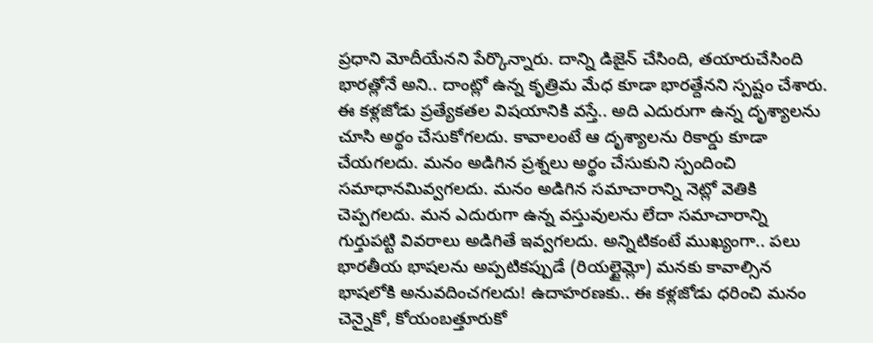ప్రధాని మోదీయేనని పేర్కొన్నారు. దాన్ని డిజైన్ చేసింది, తయారుచేసింది భారత్లోనే అని.. దాంట్లో ఉన్న కృత్రిమ మేధ కూడా భారత్దేనని స్పష్టం చేశారు. ఈ కళ్లజోడు ప్రత్యేకతల విషయానికి వస్తే.. అది ఎదురుగా ఉన్న దృశ్యాలను చూసి అర్థం చేసుకోగలదు. కావాలంటే ఆ దృశ్యాలను రికార్డు కూడా చేయగలదు. మనం అడిగిన ప్రశ్నలు అర్థం చేసుకుని స్పందించి సమాధానమివ్వగలదు. మనం అడిగిన సమాచారాన్ని నెట్లో వెతికి చెప్పగలదు. మన ఎదురుగా ఉన్న వస్తువులను లేదా సమాచారాన్ని గుర్తుపట్టి వివరాలు అడిగితే ఇవ్వగలదు. అన్నిటికంటే ముఖ్యంగా.. పలు భారతీయ భాషలను అప్పటికప్పుడే (రియల్టైమ్లో) మనకు కావాల్సిన భాషలోకి అనువదించగలదు! ఉదాహరణకు.. ఈ కళ్లజోడు ధరించి మనం చెన్నైకో, కోయంబత్తూరుకో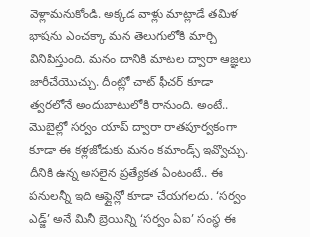వెళ్లామనుకోండి. అక్కడ వాళ్లు మాట్లాడే తమిళ భాషను ఎంచక్కా మన తెలుగులోకి మార్చి వినిపిస్తుంది. మనం దానికి మాటల ద్వారా ఆజ్ఞలు జారీచేయొచ్చు. దీంట్లో చాట్ ఫీచర్ కూడా త్వరలోనే అందుబాటులోకి రానుంది. అంటే.. మొబైల్లో సర్వం యాప్ ద్వారా రాతపూర్వకంగా కూడా ఈ కళ్లజోడుకు మనం కమాండ్స్ ఇవ్వొచ్చు. దీనికి ఉన్న అసలైన ప్రత్యేకత ఏంటంటే.. ఈ పనులన్నీ ఇది ఆఫ్లైన్లో కూడా చేయగలదు. ‘సర్వం ఎడ్జ్’ అనే మినీ బ్రెయిన్ని ‘సర్వం ఏఐ’ సంస్థ ఈ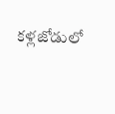కళ్లజోడులో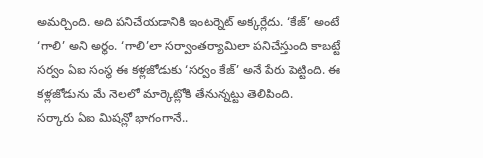అమర్చింది. అది పనిచేయడానికి ఇంటర్నెట్ అక్కర్లేదు. ‘కేజ్’ అంటే ‘గాలి’ అని అర్థం. ‘గాలి’లా సర్వాంతర్యామిలా పనిచేస్తుంది కాబట్టే సర్వం ఏఐ సంస్థ ఈ కళ్లజోడుకు ‘సర్వం కేజ్’ అనే పేరు పెట్టింది. ఈ కళ్లజోడును మే నెలలో మార్కెట్లోకి తేనున్నట్టు తెలిపింది.
సర్కారు ఏఐ మిషన్లో భాగంగానే..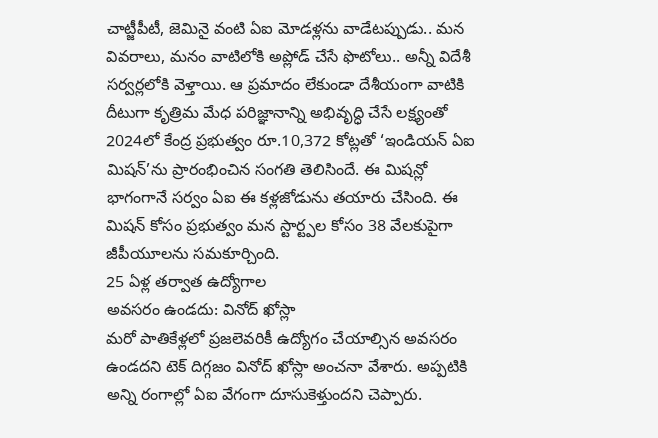చాట్జీపీటీ, జెమినై వంటి ఏఐ మోడళ్లను వాడేటప్పుడు.. మన వివరాలు, మనం వాటిలోకి అప్లోడ్ చేసే ఫొటోలు.. అన్నీ విదేశీ సర్వర్లలోకి వెళ్తాయి. ఆ ప్రమాదం లేకుండా దేశీయంగా వాటికి దీటుగా కృత్రిమ మేధ పరిజ్ఞానాన్ని అభివృద్ధి చేసే లక్ష్యంతో 2024లో కేంద్ర ప్రభుత్వం రూ.10,372 కోట్లతో ‘ఇండియన్ ఏఐ మిషన్’ను ప్రారంభించిన సంగతి తెలిసిందే. ఈ మిషన్లో భాగంగానే సర్వం ఏఐ ఈ కళ్లజోడును తయారు చేసింది. ఈ మిషన్ కోసం ప్రభుత్వం మన స్టార్ట్పల కోసం 38 వేలకుపైగా జీపీయూలను సమకూర్చింది.
25 ఏళ్ల తర్వాత ఉద్యోగాల
అవసరం ఉండదు: వినోద్ ఖోస్లా
మరో పాతికేళ్లలో ప్రజలెవరికీ ఉద్యోగం చేయాల్సిన అవసరం ఉండదని టెక్ దిగ్గజం వినోద్ ఖోస్లా అంచనా వేశారు. అప్పటికి అన్ని రంగాల్లో ఏఐ వేగంగా దూసుకెళ్తుందని చెప్పారు.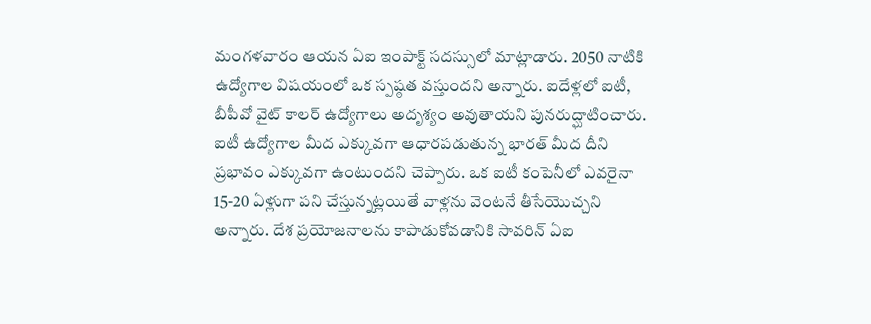మంగళవారం ఆయన ఏఐ ఇంపాక్ట్ సదస్సులో మాట్లాడారు. 2050 నాటికి ఉద్యోగాల విషయంలో ఒక స్పష్ఠత వస్తుందని అన్నారు. ఐదేళ్లలో ఐటీ, బీపీవో వైట్ కాలర్ ఉద్యోగాలు అదృశ్యం అవుతాయని పునరుద్ఘాటించారు. ఐటీ ఉద్యోగాల మీద ఎక్కువగా ఆధారపడుతున్న భారత్ మీద దీని ప్రభావం ఎక్కువగా ఉంటుందని చెప్పారు. ఒక ఐటీ కంపెనీలో ఎవరైనా 15-20 ఏళ్లుగా పని చేస్తున్నట్లయితే వాళ్లను వెంటనే తీసేయొచ్చని అన్నారు. దేశ ప్రయోజనాలను కాపాడుకోవడానికి సావరిన్ ఏఐ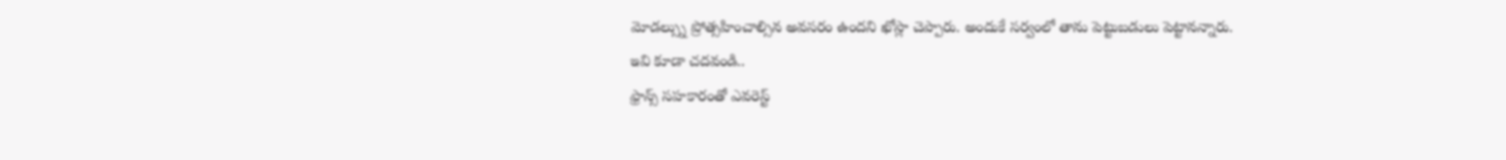మోడల్స్ను ప్రోత్సహించాల్సిన అవసరం ఉందని ఖోస్లా చెప్పారు. అందుకే సర్వంలో తాను పెట్టుబడులు పెట్టానన్నారు.
ఇవి కూడా చదవండి..
ఫ్రాన్స్ సహకారంతో ఎవరెస్ట్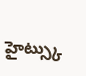హైట్స్కు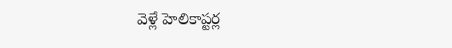వెళ్లే హెలికాప్టర్ల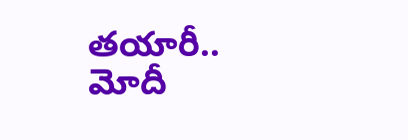తయారీ.. మోదీ